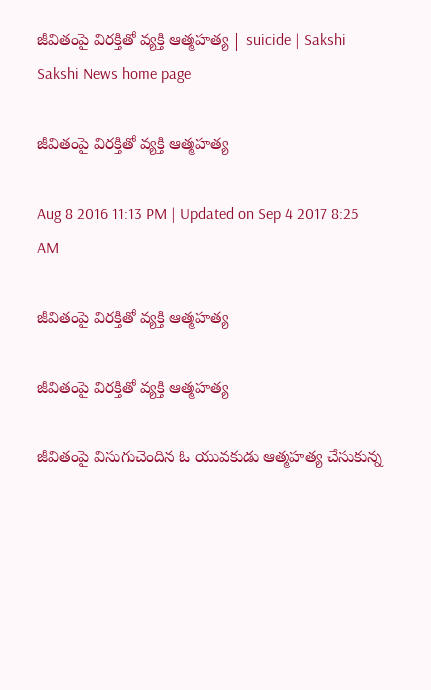జీవితంపై విరక్తితో వ్యక్తి ఆత్మహత్య | suicide | Sakshi
Sakshi News home page

జీవితంపై విరక్తితో వ్యక్తి ఆత్మహత్య

Aug 8 2016 11:13 PM | Updated on Sep 4 2017 8:25 AM

జీవితంపై విరక్తితో వ్యక్తి ఆత్మహత్య

జీవితంపై విరక్తితో వ్యక్తి ఆత్మహత్య

జీవితంపై విసుగుచెందిన ఓ యువకుడు ఆత్మహత్య చేసుకున్న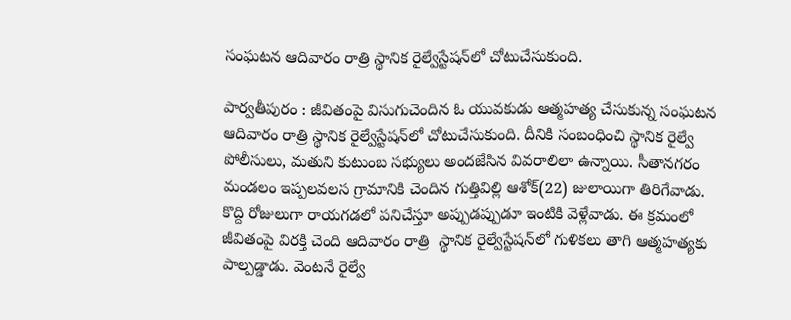సంఘటన ఆదివారం రాత్రి స్థానిక రైల్వేస్టేషన్‌లో చోటుచేసుకుంది.

పార్వతీపురం : జీవితంపై విసుగుచెందిన ఓ యువకుడు ఆత్మహత్య చేసుకున్న సంఘటన ఆదివారం రాత్రి స్థానిక రైల్వేస్టేషన్‌లో చోటుచేసుకుంది. దీనికి సంబంధించి స్థానిక రైల్వే పోలీసులు, మతుని కుటుంబ సభ్యులు అందజేసిన వివరాలిలా ఉన్నాయి. సీతానగరం మండలం ఇప్పలవలస గ్రామానికి చెందిన గుత్తివిల్లి ఆశోక్‌(22) జులాయిగా తిరిగేవాడు. కొద్ది రోజులుగా రాయగడలో పనిచేస్తూ అప్పుడప్పుడూ ఇంటికి వెళ్లేవాడు. ఈ క్రమంలో జీవితంపై విరక్తి చెంది ఆదివారం రాత్రి  స్థానిక రైల్వేస్టేషన్‌లో గుళికలు తాగి ఆత్మహత్యకు పాల్పడ్డాడు. వెంటనే రైల్వే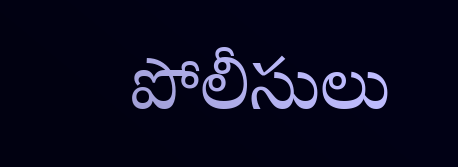పోలీసులు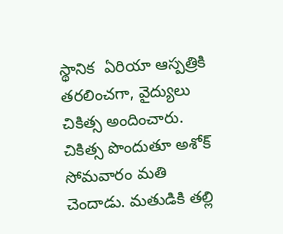స్థానిక  ఏరియా ఆస్పత్రికి తరలించగా, వైద్యులు చికిత్స అందించారు. చికిత్స పొందుతూ అశోక్‌  సోమవారం మతి చెందాడు. మతుడికి తల్లి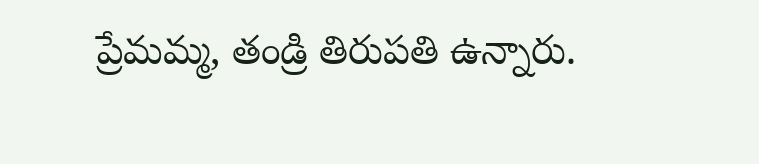ప్రేమమ్మ, తండ్రి తిరుపతి ఉన్నారు.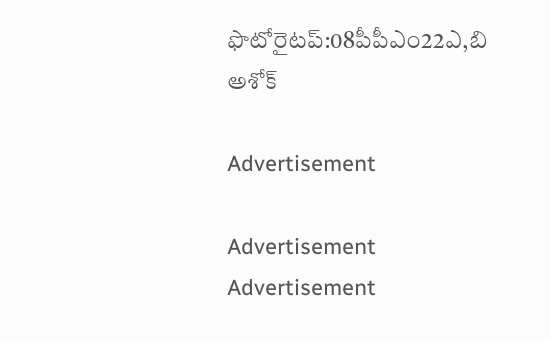ఫొటోరైటప్‌:08పీపీఎం22ఎ,బి అశోక్‌

Advertisement

Advertisement
Advertisement